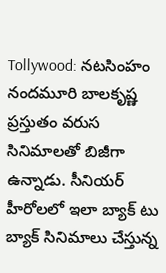Tollywood: నటసింహం నందమూరి బాలకృష్ణ ప్రస్తుతం వరుస సినిమాలతో బిజీగా ఉన్నాడు. సీనియర్ హీరోలలో ఇలా బ్యాక్ టు బ్యాక్ సినిమాలు చేస్తున్న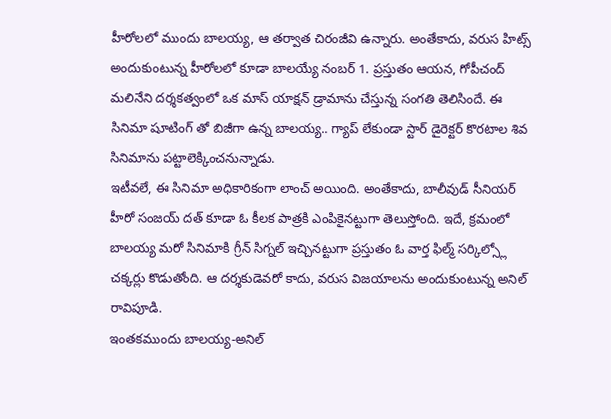హీరోలలో ముందు బాలయ్య, ఆ తర్వాత చిరంజీవి ఉన్నారు. అంతేకాదు, వరుస హిట్స్ అందుకుంటున్న హీరోలలో కూడా బాలయ్యే నంబర్ 1. ప్రస్తుతం ఆయన, గోపీచంద్ మలినేని దర్శకత్వంలో ఒక మాస్ యాక్షన్ డ్రామాను చేస్తున్న సంగతి తెలిసిందే. ఈ సినిమా షూటింగ్ తో బిజీగా ఉన్న బాలయ్య.. గ్యాప్ లేకుండా స్టార్ డైరెక్టర్ కొరటాల శివ సినిమాను పట్టాలెక్కించనున్నాడు.
ఇటీవలే, ఈ సినిమా అధికారికంగా లాంచ్ అయింది. అంతేకాదు, బాలీవుడ్ సీనియర్ హీరో సంజయ్ దత్ కూడా ఓ కీలక పాత్రకి ఎంపికైనట్టుగా తెలుస్తోంది. ఇదే, క్రమంలో బాలయ్య మరో సినిమాకి గ్రీన్ సిగ్నల్ ఇచ్చినట్టుగా ప్రస్తుతం ఓ వార్త ఫిల్మ్ సర్కిల్స్లో చక్కర్లు కొడుతోంది. ఆ దర్శకుడెవరో కాదు, వరుస విజయాలను అందుకుంటున్న అనిల్ రావిపూడి.
ఇంతకముందు బాలయ్య-అనిల్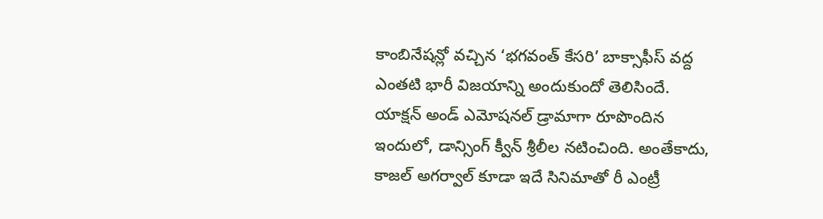కాంబినేషన్లో వచ్చిన ‘భగవంత్ కేసరి’ బాక్సాఫీస్ వద్ద ఎంతటి భారీ విజయాన్ని అందుకుందో తెలిసిందే. యాక్షన్ అండ్ ఎమోషనల్ డ్రామాగా రూపొందిన ఇందులో, డాన్సింగ్ క్వీన్ శ్రీలీల నటించింది. అంతేకాదు, కాజల్ అగర్వాల్ కూడా ఇదే సినిమాతో రీ ఎంట్రీ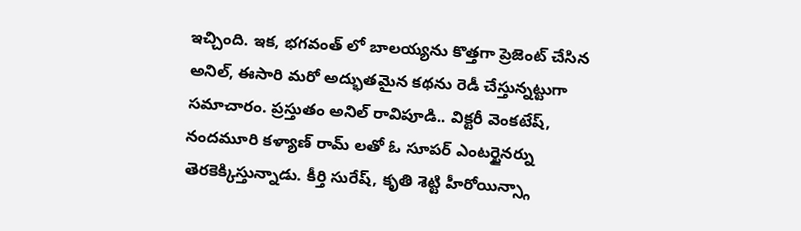ఇచ్చింది. ఇక, భగవంత్ లో బాలయ్యను కొత్తగా ప్రెజెంట్ చేసిన అనిల్, ఈసారి మరో అద్భుతమైన కథను రెడీ చేస్తున్నట్టుగా సమాచారం. ప్రస్తుతం అనిల్ రావిపూడి.. విక్టరీ వెంకటేష్, నందమూరి కళ్యాణ్ రామ్ లతో ఓ సూపర్ ఎంటర్టైనర్ను తెరకెక్కిస్తున్నాడు. కీర్తి సురేష్, కృతి శెట్టి హీరోయిన్స్గా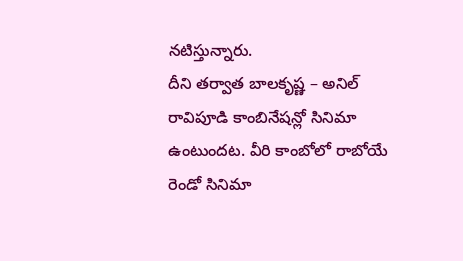నటిస్తున్నారు.
దీని తర్వాత బాలకృష్ణ – అనిల్ రావిపూడి కాంబినేషన్లో సినిమా ఉంటుందట. వీరి కాంబోలో రాబోయే రెండో సినిమా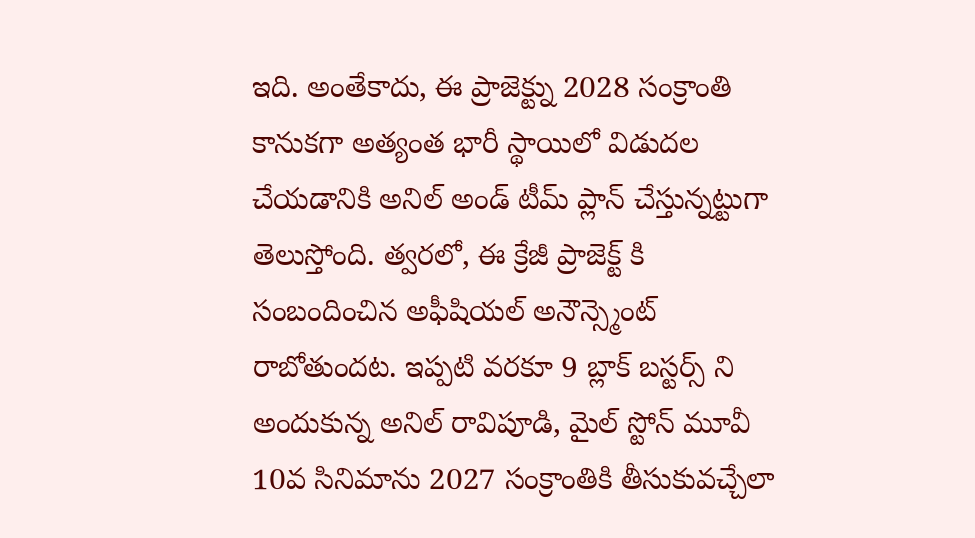ఇది. అంతేకాదు, ఈ ప్రాజెక్ట్ను 2028 సంక్రాంతి కానుకగా అత్యంత భారీ స్థాయిలో విడుదల చేయడానికి అనిల్ అండ్ టీమ్ ప్లాన్ చేస్తున్నట్టుగా తెలుస్తోంది. త్వరలో, ఈ క్రేజీ ప్రాజెక్ట్ కి సంబందించిన అఫీషియల్ అనౌన్స్మెంట్ రాబోతుందట. ఇప్పటి వరకూ 9 బ్లాక్ బస్టర్స్ ని అందుకున్న అనిల్ రావిపూడి, మైల్ స్టోన్ మూవీ 10వ సినిమాను 2027 సంక్రాంతికి తీసుకువచ్చేలా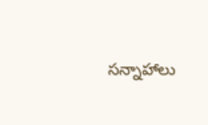సన్నాహాలు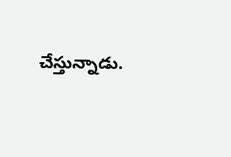చేస్తున్నాడు.